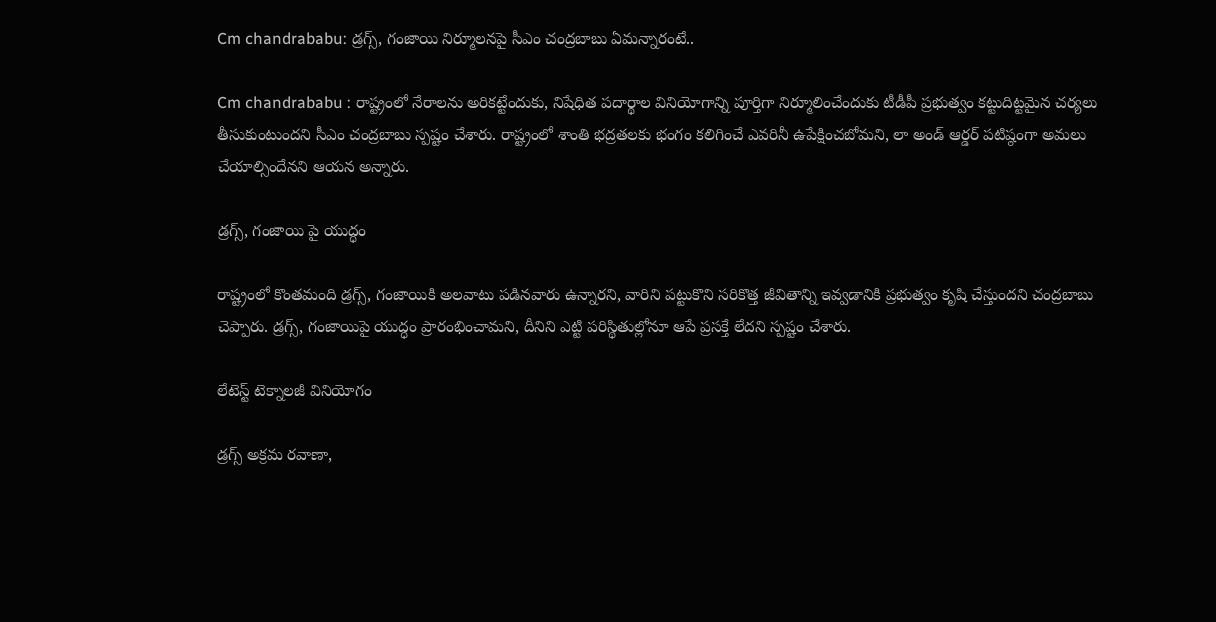Cm chandrababu: డ్రగ్స్‌, గంజాయి నిర్మూలనపై సీఎం చంద్రబాబు ఏమన్నారంటే..

Cm chandrababu : రాష్ట్రంలో నేరాలను అరికట్టేందుకు, నిషేధిత పదార్థాల వినియోగాన్ని పూర్తిగా నిర్మూలించేందుకు టీడీపీ ప్రభుత్వం కట్టుదిట్టమైన చర్యలు తీసుకుంటుందని సీఎం చంద్రబాబు స్పష్టం చేశారు. రాష్ట్రంలో శాంతి భద్రతలకు భంగం కలిగించే ఎవరినీ ఉపేక్షించబోమని, లా అండ్‌ ఆర్డర్‌ పటిష్ఠంగా అమలు చేయాల్సిందేనని ఆయన అన్నారు.

డ్రగ్స్‌, గంజాయి పై యుద్ధం

రాష్ట్రంలో కొంతమంది డ్రగ్స్‌, గంజాయికి అలవాటు పడినవారు ఉన్నారని, వారిని పట్టుకొని సరికొత్త జీవితాన్ని ఇవ్వడానికి ప్రభుత్వం కృషి చేస్తుందని చంద్రబాబు చెప్పారు. డ్రగ్స్‌, గంజాయిపై యుద్ధం ప్రారంభించామని, దీనిని ఎట్టి పరిస్థితుల్లోనూ ఆపే ప్రసక్తే లేదని స్పష్టం చేశారు.

లేటెస్ట్‌ టెక్నాలజీ వినియోగం

డ్రగ్స్‌ అక్రమ రవాణా,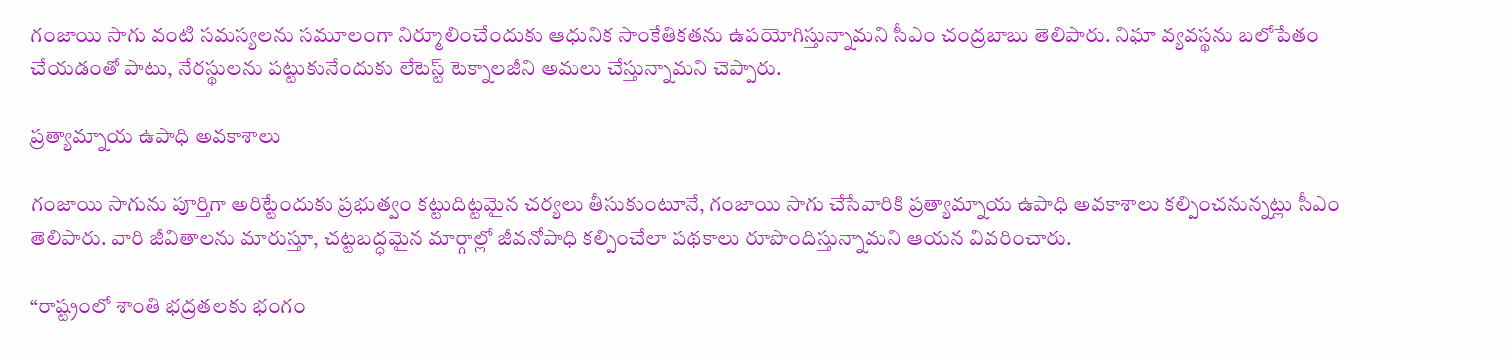గంజాయి సాగు వంటి సమస్యలను సమూలంగా నిర్మూలించేందుకు ఆధునిక సాంకేతికతను ఉపయోగిస్తున్నామని సీఎం చంద్రబాబు తెలిపారు. నిఘా వ్యవస్థను బలోపేతం చేయడంతో పాటు, నేరస్థులను పట్టుకునేందుకు లేటెస్ట్‌ టెక్నాలజీని అమలు చేస్తున్నామని చెప్పారు.

ప్రత్యామ్నాయ ఉపాధి అవకాశాలు

గంజాయి సాగును పూర్తిగా అరిట్టేందుకు ప్రభుత్వం కట్టుదిట్టమైన చర్యలు తీసుకుంటూనే, గంజాయి సాగు చేసేవారికి ప్రత్యామ్నాయ ఉపాధి అవకాశాలు కల్పించనున్నట్లు సీఎం తెలిపారు. వారి జీవితాలను మారుస్తూ, చట్టబద్ధమైన మార్గాల్లో జీవనోపాధి కల్పించేలా పథకాలు రూపొందిస్తున్నామని ఆయన వివరించారు.

“రాష్ట్రంలో శాంతి భద్రతలకు భంగం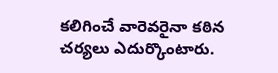కలిగించే వారెవరైనా కఠిన చర్యలు ఎదుర్కొంటారు.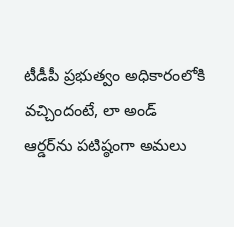టీడీపీ ప్రభుత్వం అధికారంలోకి వచ్చిందంటే, లా అండ్‌ ఆర్డర్‌ను పటిష్ఠంగా అమలు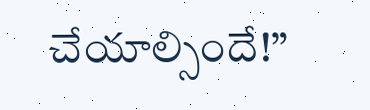చేయాల్సిందే!”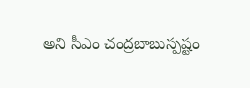అని సీఎం చంద్రబాబుస్పష్టం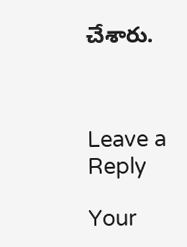చేశారు.



Leave a Reply

Your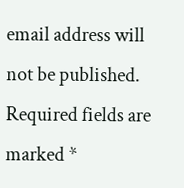email address will not be published. Required fields are marked *